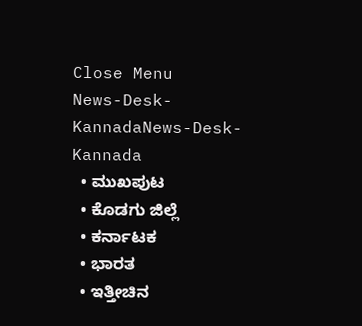Close Menu
News-Desk-KannadaNews-Desk-Kannada
  • ಮುಖಪುಟ
  • ಕೊಡಗು ಜಿಲ್ಲೆ
  • ಕರ್ನಾಟಕ
  • ಭಾರತ
  • ಇತ್ತೀಚಿನ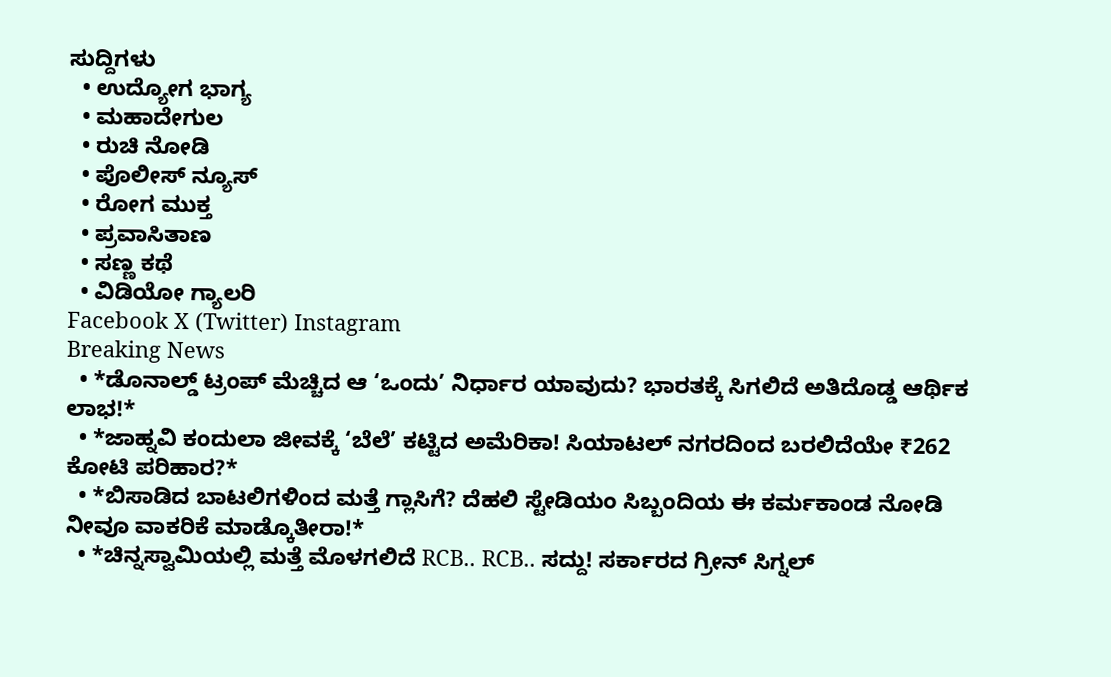ಸುದ್ದಿಗಳು
  • ಉದ್ಯೋಗ ಭಾಗ್ಯ
  • ಮಹಾದೇಗುಲ
  • ರುಚಿ ನೋಡಿ
  • ಪೊಲೀಸ್ ನ್ಯೂಸ್
  • ರೋಗ ಮುಕ್ತ
  • ಪ್ರವಾಸಿತಾಣ
  • ಸಣ್ಣ ಕಥೆ
  • ವಿಡಿಯೋ ಗ್ಯಾಲರಿ
Facebook X (Twitter) Instagram
Breaking News
  • *ಡೊನಾಲ್ಡ್ ಟ್ರಂಪ್ ಮೆಚ್ಚಿದ ಆ ‘ಒಂದು’ ನಿರ್ಧಾರ ಯಾವುದು? ಭಾರತಕ್ಕೆ ಸಿಗಲಿದೆ ಅತಿದೊಡ್ಡ ಆರ್ಥಿಕ ಲಾಭ!*
  • *ಜಾಹ್ನವಿ ಕಂದುಲಾ ಜೀವಕ್ಕೆ ‘ಬೆಲೆ’ ಕಟ್ಟಿದ ಅಮೆರಿಕಾ! ಸಿಯಾಟಲ್ ನಗರದಿಂದ ಬರಲಿದೆಯೇ ₹262 ಕೋಟಿ ಪರಿಹಾರ?*
  • *ಬಿಸಾಡಿದ ಬಾಟಲಿಗಳಿಂದ ಮತ್ತೆ ಗ್ಲಾಸಿಗೆ? ದೆಹಲಿ ಸ್ಟೇಡಿಯಂ ಸಿಬ್ಬಂದಿಯ ಈ ಕರ್ಮಕಾಂಡ ನೋಡಿ ನೀವೂ ವಾಕರಿಕೆ ಮಾಡ್ಕೊತೀರಾ!*
  • *ಚಿನ್ನಸ್ವಾಮಿಯಲ್ಲಿ ಮತ್ತೆ ಮೊಳಗಲಿದೆ RCB.. RCB.. ಸದ್ದು! ಸರ್ಕಾರದ ಗ್ರೀನ್ ಸಿಗ್ನಲ್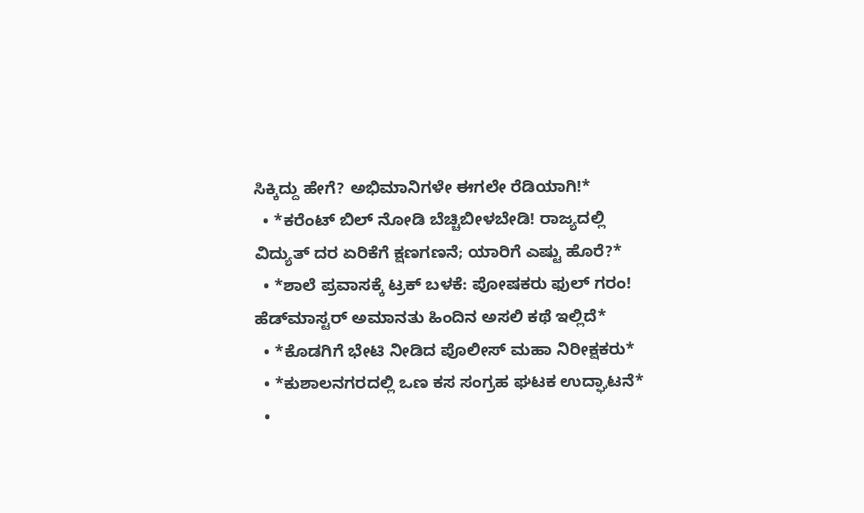ಸಿಕ್ಕಿದ್ದು ಹೇಗೆ? ಅಭಿಮಾನಿಗಳೇ ಈಗಲೇ ರೆಡಿಯಾಗಿ!*
  • *ಕರೆಂಟ್ ಬಿಲ್ ನೋಡಿ ಬೆಚ್ಚಿಬೀಳಬೇಡಿ! ರಾಜ್ಯದಲ್ಲಿ ವಿದ್ಯುತ್ ದರ ಏರಿಕೆಗೆ ಕ್ಷಣಗಣನೆ; ಯಾರಿಗೆ ಎಷ್ಟು ಹೊರೆ?*
  • *ಶಾಲೆ ಪ್ರವಾಸಕ್ಕೆ ಟ್ರಕ್ ಬಳಕೆ: ಪೋಷಕರು ಫುಲ್ ಗರಂ! ಹೆಡ್‌ಮಾಸ್ಟರ್ ಅಮಾನತು ಹಿಂದಿನ ಅಸಲಿ ಕಥೆ ಇಲ್ಲಿದೆ*
  • *ಕೊಡಗಿಗೆ ಭೇಟಿ ನೀಡಿದ ಪೊಲೀಸ್ ಮಹಾ ನಿರೀಕ್ಷಕರು*
  • *ಕುಶಾಲನಗರದಲ್ಲಿ ಒಣ ಕಸ ಸಂಗ್ರಹ ಘಟಕ ಉದ್ಘಾಟನೆ*
  •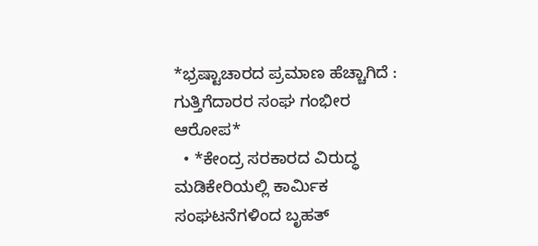*ಭ್ರಷ್ಟಾಚಾರದ ಪ್ರಮಾಣ ಹೆಚ್ಚಾಗಿದೆ : ಗುತ್ತಿಗೆದಾರರ ಸಂಘ ಗಂಭೀರ ಆರೋಪ*
  • *ಕೇಂದ್ರ ಸರಕಾರದ ವಿರುದ್ಧ ಮಡಿಕೇರಿಯಲ್ಲಿ ಕಾರ್ಮಿಕ ಸಂಘಟನೆಗಳಿಂದ ಬೃಹತ್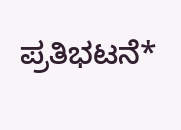ಪ್ರತಿಭಟನೆ*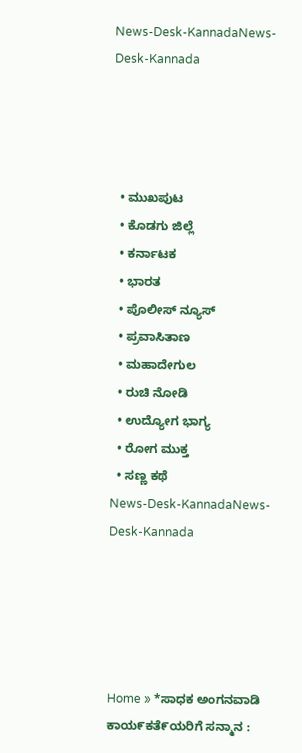News-Desk-KannadaNews-Desk-Kannada




  • ಮುಖಪುಟ
  • ಕೊಡಗು ಜಿಲ್ಲೆ
  • ಕರ್ನಾಟಕ
  • ಭಾರತ
  • ಪೊಲೀಸ್ ನ್ಯೂಸ್
  • ಪ್ರವಾಸಿತಾಣ
  • ಮಹಾದೇಗುಲ
  • ರುಚಿ ನೋಡಿ
  • ಉದ್ಯೋಗ ಭಾಗ್ಯ
  • ರೋಗ ಮುಕ್ತ
  • ಸಣ್ಣ ಕಥೆ
News-Desk-KannadaNews-Desk-Kannada





Home » *ಸಾಧಕ ಅಂಗನವಾಡಿ ಕಾಯ೯ಕತೆ೯ಯರಿಗೆ ಸನ್ಮಾನ :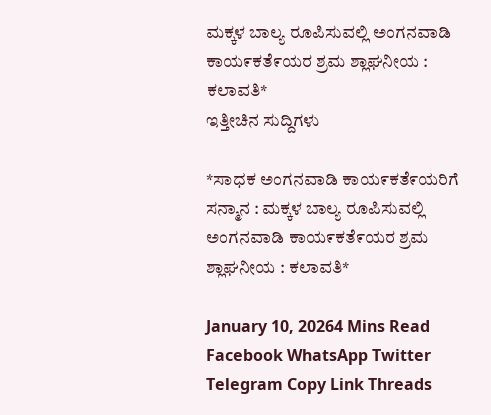ಮಕ್ಕಳ ಬಾಲ್ಯ ರೂಪಿಸುವಲ್ಲಿ ಅಂಗನವಾಡಿ ಕಾಯ೯ಕತೆ೯ಯರ ಶ್ರಮ ಶ್ಲಾಘನೀಯ : ಕಲಾವತಿ*
ಇತ್ತೀಚಿನ ಸುದ್ದಿಗಳು

*ಸಾಧಕ ಅಂಗನವಾಡಿ ಕಾಯ೯ಕತೆ೯ಯರಿಗೆ ಸನ್ಮಾನ : ಮಕ್ಕಳ ಬಾಲ್ಯ ರೂಪಿಸುವಲ್ಲಿ ಅಂಗನವಾಡಿ ಕಾಯ೯ಕತೆ೯ಯರ ಶ್ರಮ ಶ್ಲಾಘನೀಯ : ಕಲಾವತಿ*

January 10, 20264 Mins Read
Facebook WhatsApp Twitter Telegram Copy Link Threads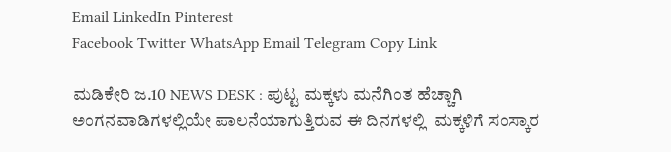Email LinkedIn Pinterest
Facebook Twitter WhatsApp Email Telegram Copy Link

ಮಡಿಕೇರಿ ಜ.10 NEWS DESK : ಪುಟ್ಟ ಮಕ್ಕಳು ಮನೆಗಿಂತ ಹೆಚ್ಚಾಗಿ ಅಂಗನವಾಡಿಗಳಲ್ಲಿಯೇ ಪಾಲನೆಯಾಗುತ್ತಿರುವ ಈ ದಿನಗಳಲ್ಲಿ  ಮಕ್ಕಳಿಗೆ ಸಂಸ್ಕಾರ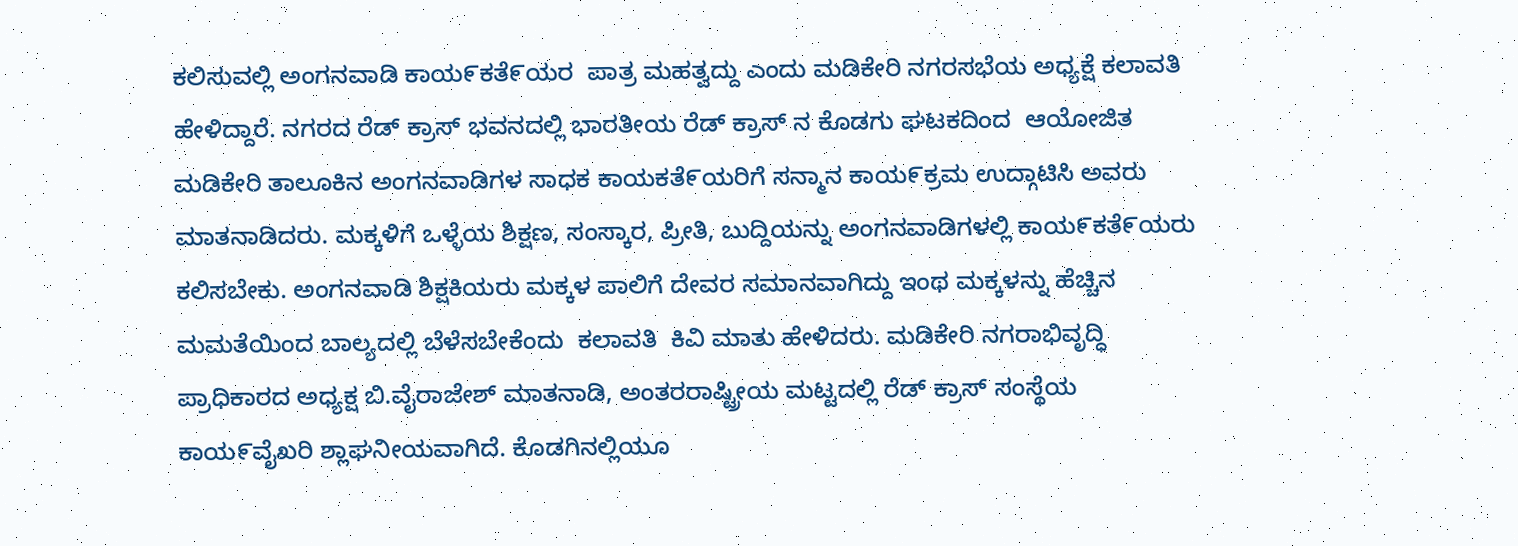ಕಲಿಸುವಲ್ಲಿ ಅಂಗನವಾಡಿ ಕಾಯ೯ಕತೆ೯ಯರ  ಪಾತ್ರ ಮಹತ್ವದ್ದು ಎಂದು ಮಡಿಕೇರಿ ನಗರಸಭೆಯ ಅಧ್ಯಕ್ಷೆ ಕಲಾವತಿ ಹೇಳಿದ್ದಾರೆ. ನಗರದ ರೆಡ್ ಕ್ರಾಸ್ ಭವನದಲ್ಲಿ ಭಾರತೀಯ ರೆಡ್ ಕ್ರಾಸ್ ನ ಕೊಡಗು ಘಟಕದಿಂದ  ಆಯೋಜಿತ  ಮಡಿಕೇರಿ ತಾಲೂಕಿನ ಅಂಗನವಾಡಿಗಳ ಸಾಧಕ ಕಾಯಕತೆ೯ಯರಿಗೆ ಸನ್ಮಾನ ಕಾಯ೯ಕ್ರಮ ಉದ್ಗಾಟಿಸಿ ಅವರು ಮಾತನಾಡಿದರು. ಮಕ್ಕಳಿಗೆ ಒಳ್ಳೆಯ ಶಿಕ್ಷಣ, ಸಂಸ್ಕಾರ, ಪ್ರೀತಿ, ಬುದ್ದಿಯನ್ನು ಅಂಗನವಾಡಿಗಳಲ್ಲಿ ಕಾಯ೯ಕತೆ೯ಯರು ಕಲಿಸಬೇಕು. ಅಂಗನವಾಡಿ ಶಿಕ್ಷಕಿಯರು ಮಕ್ಕಳ ಪಾಲಿಗೆ ದೇವರ ಸಮಾನವಾಗಿದ್ದು ಇಂಥ ಮಕ್ಕಳನ್ನು ಹೆಚ್ಚಿನ ಮಮತೆಯಿಂದ ಬಾಲ್ಯದಲ್ಲಿ ಬೆಳೆಸಬೇಕೆಂದು  ಕಲಾವತಿ  ಕಿವಿ ಮಾತು ಹೇಳಿದರು. ಮಡಿಕೇರಿ ನಗರಾಭಿವೃದ್ಧಿ ಪ್ರಾಧಿಕಾರದ ಅಧ್ಯಕ್ಷ ಬಿ.ವೈರಾಜೇಶ್ ಮಾತನಾಡಿ, ಅಂತರರಾಷ್ಟ್ರೀಯ ಮಟ್ಟದಲ್ಲಿ ರೆಡ್ ಕ್ರಾಸ್ ಸಂಸ್ಥೆಯ ಕಾಯ೯ವೈಖರಿ ಶ್ಲಾಘನೀಯವಾಗಿದೆ. ಕೊಡಗಿನಲ್ಲಿಯೂ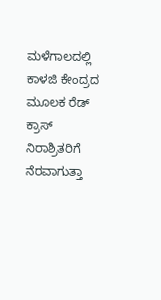ಮಳೆಗಾಲದಲ್ಲಿ ಕಾಳಜಿ ಕೇಂದ್ರದ ಮೂಲಕ ರೆಡ್ ಕ್ರಾಸ್ ನಿರಾಶ್ರಿತರಿಗೆ ನೆರವಾಗುತ್ತಾ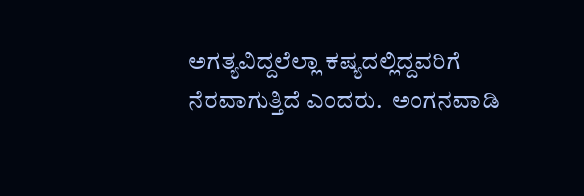ಅಗತ್ಯವಿದ್ದಲೆಲ್ಲಾ ಕಷ್ಯದಲ್ಲಿದ್ದವರಿಗೆ ನೆರವಾಗುತ್ತಿದೆ ಎಂದರು.  ಅಂಗನವಾಡಿ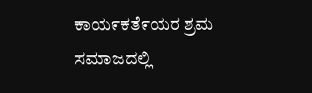ಕಾಯ೯ಕತೆ೯ಯರ ಶ್ರಮ ಸಮಾಜದಲ್ಲಿ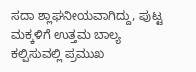ಸದಾ ಶ್ಲಾಘನೀಯವಾಗಿದ್ದು, ಪುಟ್ಟ ಮಕ್ಕಳಿಗೆ ಉತ್ತಮ ಬಾಲ್ಯ ಕಲ್ಪಿಸುವಲ್ಲಿ ಪ್ರಮುಖ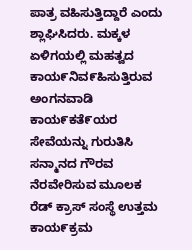ಪಾತ್ರ ವಹಿಸುತ್ತಿದ್ದಾರೆ ಎಂದು ಶ್ಲಾಘಿಸಿದರು. ಮಕ್ಕಳ ಏಳಿಗಯಲ್ಲಿ ಮಹತ್ವದ ಕಾಯ೯ನಿವ೯ಹಿಸುತ್ತಿರುವ ಅಂಗನವಾಡಿ ಕಾಯ೯ಕತೆ೯ಯರ ಸೇವೆಯನ್ನು ಗುರುತಿಸಿ ಸನ್ಮಾನದ ಗೌರವ ನೆರವೇರಿಸುವ ಮೂಲಕ  ರೆಡ್ ಕ್ರಾಸ್ ಸಂಸ್ಥೆ ಉತ್ತಮ ಕಾಯ೯ಕ್ರಮ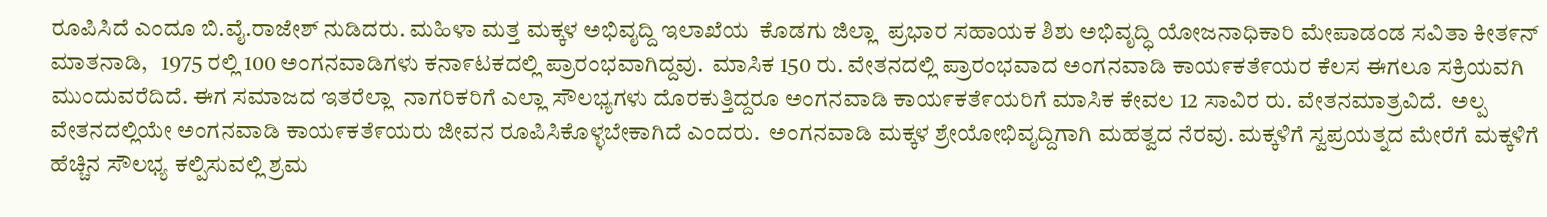ರೂಪಿಸಿದೆ ಎಂದೂ ಬಿ.ವೈ.ರಾಜೇಶ್ ನುಡಿದರು. ಮಹಿಳಾ ಮತ್ತ ಮಕ್ಕಳ ಅಭಿವೖದ್ದಿ ಇಲಾಖೆಯ  ಕೊಡಗು ಜಿಲ್ಲಾ  ಪ್ರಭಾರ ಸಹಾಯಕ ಶಿಶು ಅಭಿವೃದ್ಧಿ ಯೋಜನಾಧಿಕಾರಿ ಮೇಪಾಡಂಡ ಸವಿತಾ ಕೀತ೯ನ್  ಮಾತನಾಡಿ,   1975 ರಲ್ಲಿ 100 ಅಂಗನವಾಡಿಗಳು ಕನಾ೯ಟಕದಲ್ಲಿ ಪ್ರಾರಂಭವಾಗಿದ್ದವು.  ಮಾಸಿಕ 150 ರು. ವೇತನದಲ್ಲಿ ಪ್ರಾರಂಭವಾದ ಅಂಗನವಾಡಿ ಕಾಯ೯ಕತೆ೯ಯರ ಕೆಲಸ ಈಗಲೂ ಸಕ್ರಿಯವಗಿ ಮುಂದುವರೆದಿದೆ. ಈಗ ಸಮಾಜದ ಇತರೆಲ್ಲಾ  ನಾಗರಿಕರಿಗೆ ಎಲ್ಲಾ ಸೌಲಭ್ಯಗಳು ದೊರಕುತ್ತಿದ್ದರೂ ಅಂಗನವಾಡಿ ಕಾಯ೯ಕತೆ೯ಯರಿಗೆ ಮಾಸಿಕ ಕೇವಲ 12 ಸಾವಿರ ರು. ವೇತನಮಾತ್ರವಿದೆ.  ಅಲ್ಪ ವೇತನದಲ್ಲಿಯೇ ಅಂಗನವಾಡಿ ಕಾಯ೯ಕತೆ೯ಯರು ಜೀವನ ರೂಪಿಸಿಕೊಳ್ಳಬೇಕಾಗಿದೆ ಎಂದರು.  ಅಂಗನವಾಡಿ ಮಕ್ಕಳ ಶ್ರೇಯೋಭಿವೖದ್ದಿಗಾಗಿ ಮಹತ್ವದ ನೆರವು. ಮಕ್ಕಳಿಗೆ ಸ್ವಪ್ರಯತ್ನದ ಮೇರೆಗೆ ಮಕ್ಕಳಿಗೆ ಹೆಚ್ಚಿನ ಸೌಲಭ್ಯ ಕಲ್ಪಿಸುವಲ್ಲಿ ಶ್ರಮ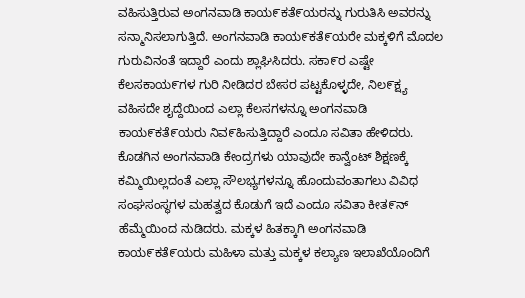ವಹಿಸುತ್ತಿರುವ ಅಂಗನವಾಡಿ ಕಾಯ೯ಕತೆ೯ಯರನ್ನು ಗುರುತಿಸಿ ಅವರನ್ನು ಸನ್ಮಾನಿಸಲಾಗುತ್ತಿದೆ. ಅಂಗನವಾಡಿ ಕಾಯ೯ಕತೆ೯ಯರೇ ಮಕ್ಕಳಿಗೆ ಮೊದಲ ಗುರುವಿನಂತೆ ಇದ್ದಾರೆ ಎಂದು ಶ್ಲಾಘಿಸಿದರು. ಸಕಾ೯ರ ಎಷ್ಟೇ ಕೆಲಸಕಾಯ೯ಗಳ ಗುರಿ ನೀಡಿದರ ಬೇಸರ ಪಟ್ಟಕೊಳ್ಳದೇ, ನಿಲ೯ಕ್ಷ್ಯ ವಹಿಸದೇ ಶೖದ್ದೆಯಿಂದ ಎಲ್ಲಾ ಕೆಲಸಗಳನ್ನೂ ಅಂಗನವಾಡಿ ಕಾಯ೯ಕತೆ೯ಯರು ನಿವ೯ಹಿಸುತ್ತಿದ್ದಾರೆ ಎಂದೂ ಸವಿತಾ ಹೇಳಿದರು. ಕೊಡಗಿನ ಅಂಗನವಾಡಿ ಕೇಂದ್ರಗಳು ಯಾವುದೇ ಕಾನ್ವೆಂಟ್ ಶಿಕ್ಷಣಕ್ಕೆ ಕಮ್ಮಿಯಿಲ್ಲದಂತೆ ಎಲ್ಲಾ ಸೌಲಭ್ಯಗಳನ್ನೂ ಹೊಂದುವಂತಾಗಲು ವಿವಿಧ ಸಂಘಸಂಸ್ಥಗಳ ಮಹತ್ವದ ಕೊಡುಗೆ ಇದೆ ಎಂದೂ ಸವಿತಾ ಕೀತ೯ನ್ ಹೆಮ್ಮೆಯಿಂದ ನುಡಿದರು. ಮಕ್ಕಳ ಹಿತಕ್ಕಾಗಿ ಅಂಗನವಾಡಿ ಕಾಯ೯ಕತೆ೯ಯರು ಮಹಿಳಾ ಮತ್ತು ಮಕ್ಕಳ ಕಲ್ಯಾಣ ಇಲಾಖೆಯೊಂದಿಗೆ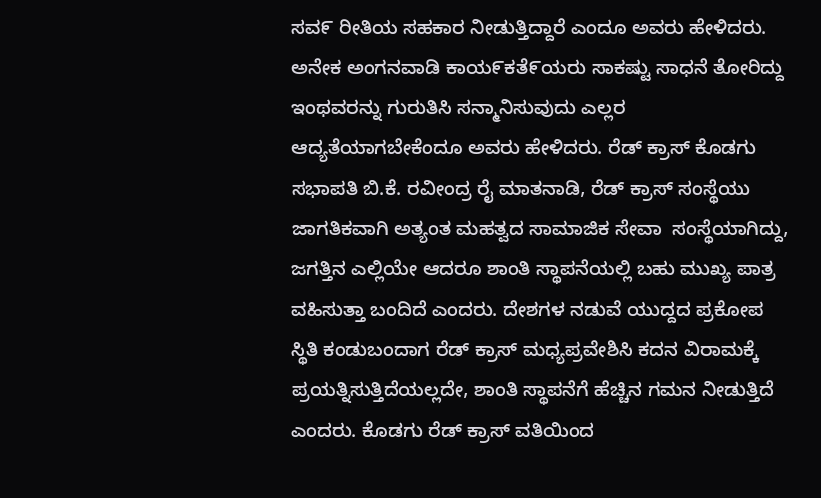ಸವ೯ ರೀತಿಯ ಸಹಕಾರ ನೀಡುತ್ತಿದ್ದಾರೆ ಎಂದೂ ಅವರು ಹೇಳಿದರು.  ಅನೇಕ ಅಂಗನವಾಡಿ ಕಾಯ೯ಕತೆ೯ಯರು ಸಾಕಷ್ಟು ಸಾಧನೆ ತೋರಿದ್ದು ಇಂಥವರನ್ನು ಗುರುತಿಸಿ ಸನ್ಮಾನಿಸುವುದು ಎಲ್ಲರ ಆದ್ಯತೆಯಾಗಬೇಕೆಂದೂ ಅವರು ಹೇಳಿದರು. ರೆಡ್ ಕ್ರಾಸ್ ಕೊಡಗು ಸಭಾಪತಿ ಬಿ.ಕೆ. ರವೀಂದ್ರ ರೈ ಮಾತನಾಡಿ, ರೆಡ್ ಕ್ರಾಸ್ ಸಂಸ್ಥೆಯು ಜಾಗತಿಕವಾಗಿ ಅತ್ಯಂತ ಮಹತ್ವದ ಸಾಮಾಜಿಕ ಸೇವಾ  ಸಂಸ್ಥೆಯಾಗಿದ್ದು, ಜಗತ್ತಿನ ಎಲ್ಲಿಯೇ ಆದರೂ ಶಾಂತಿ ಸ್ಥಾಪನೆಯಲ್ಲಿ ಬಹು ಮುಖ್ಯ ಪಾತ್ರ ವಹಿಸುತ್ತಾ ಬಂದಿದೆ ಎಂದರು. ದೇಶಗಳ ನಡುವೆ ಯುದ್ದದ ಪ್ರಕೋಪ ಸ್ಥಿತಿ ಕಂಡುಬಂದಾಗ ರೆಡ್ ಕ್ರಾಸ್ ಮಧ್ಯಪ್ರವೇಶಿಸಿ ಕದನ ವಿರಾಮಕ್ಕೆ ಪ್ರಯತ್ನಿಸುತ್ತಿದೆಯಲ್ಲದೇ, ಶಾಂತಿ ಸ್ಥಾಪನೆಗೆ ಹೆಚ್ಚಿನ ಗಮನ ನೀಡುತ್ತಿದೆ ಎಂದರು. ಕೊಡಗು ರೆಡ್ ಕ್ರಾಸ್ ವತಿಯಿಂದ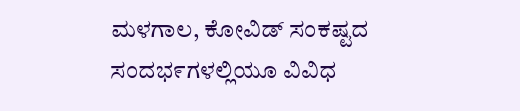ಮಳಗಾಲ, ಕೋವಿಡ್ ಸಂಕಷ್ಟದ ಸಂದಭ೯ಗಳಲ್ಲಿಯೂ ವಿವಿಧ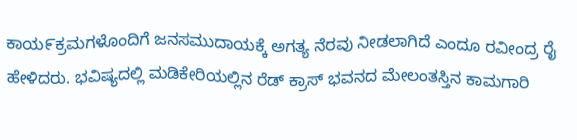ಕಾಯ೯ಕ್ರಮಗಳೊಂದಿಗೆ ಜನಸಮುದಾಯಕ್ಕೆ ಅಗತ್ಯ ನೆರವು ನೀಡಲಾಗಿದೆ ಎಂದೂ ರವೀಂದ್ರ ರೈ ಹೇಳಿದರು. ಭವಿಷ್ಯದಲ್ಲಿ ಮಡಿಕೇರಿಯಲ್ಲಿನ ರೆಡ್ ಕ್ರಾಸ್ ಭವನದ ಮೇಲಂತಸ್ತಿನ ಕಾಮಗಾರಿ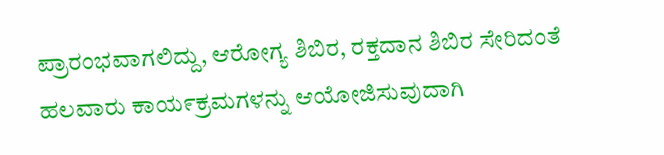ಪ್ರಾರಂಭವಾಗಲಿದ್ದು, ಆರೋಗ್ಯ ಶಿಬಿರ, ರಕ್ತದಾನ ಶಿಬಿರ ಸೇರಿದಂತೆ ಹಲವಾರು ಕಾಯ೯ಕ್ರಮಗಳನ್ನು ಆಯೋಜಿಸುವುದಾಗಿ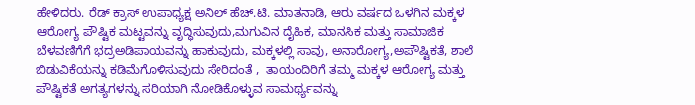ಹೇಳಿದರು. ರೆಡ್ ಕ್ರಾಸ್ ಉಪಾಧ್ಯಕ್ಷ ಅನಿಲ್ ಹೆಚ್.ಟಿ. ಮಾತನಾಡಿ, ಆರು ವರ್ಷದ ಒಳಗಿನ ಮಕ್ಕಳ ಆರೋಗ್ಯ ಪೌಷ್ಟಿಕ ಮಟ್ಟವನ್ನು ವೃದ್ಧಿಸುವುದು,ಮಗುವಿನ ದೈಹಿಕ, ಮಾನಸಿಕ ಮತ್ತು ಸಾಮಾಜಿಕ ಬೆಳವಣಿಗೆಗೆ ಭದ್ರಅಡಿಪಾಯವನ್ನು ಹಾಕುವುದು, ಮಕ್ಕಳಲ್ಲಿ ಸಾವು, ಅನಾರೋಗ್ಯ,ಅಪೌಷ್ಟಿಕತೆ, ಶಾಲೆ ಬಿಡುವಿಕೆಯನ್ನು ಕಡಿಮೆಗೊಳಿಸುವುದು ಸೇರಿದಂತೆ ,  ತಾಯಂದಿರಿಗೆ ತಮ್ಮ ಮಕ್ಕಳ ಆರೋಗ್ಯ ಮತ್ತು ಪೌಷ್ಟಿಕತೆ ಅಗತ್ಯಗಳನ್ನು ಸರಿಯಾಗಿ ನೋಡಿಕೊಳ್ಳುವ ಸಾಮರ್ಥ್ಯವನ್ನು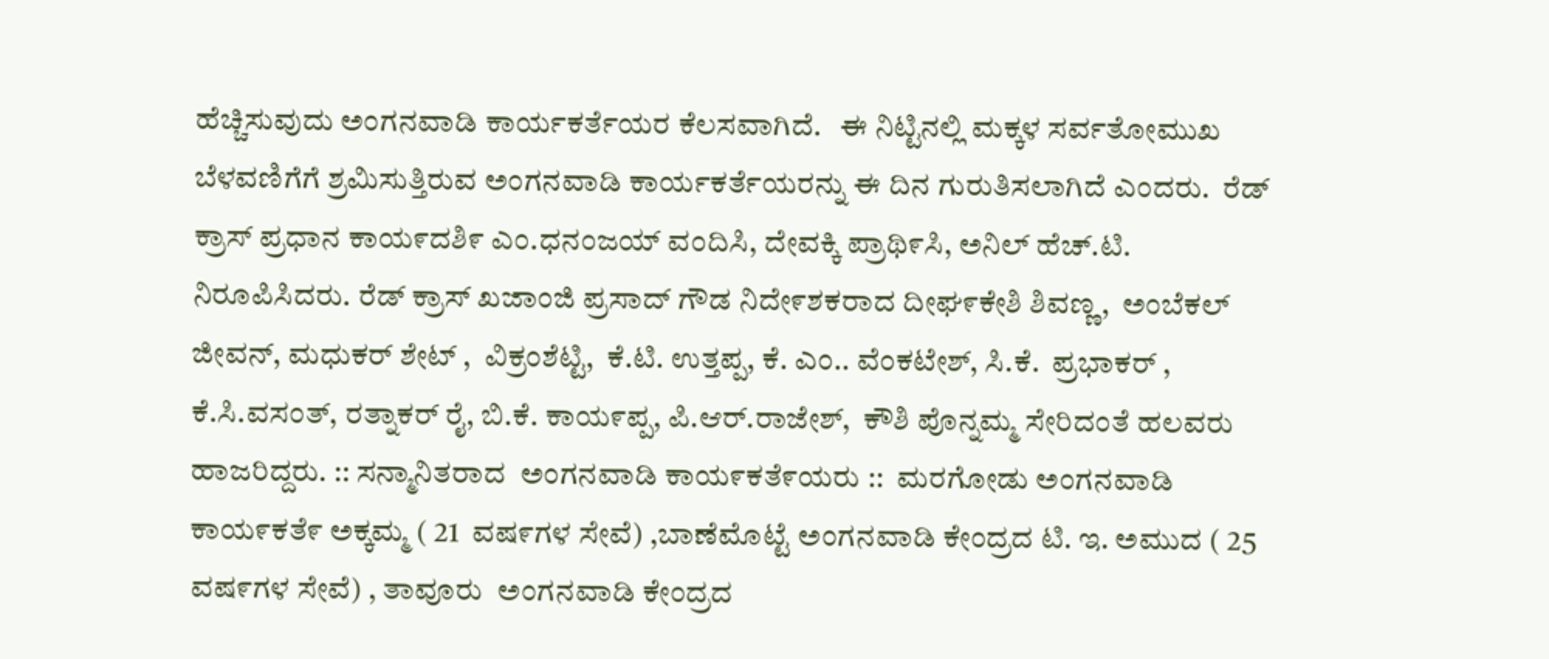ಹೆಚ್ಚಿಸುವುದು ಅಂಗನವಾಡಿ ಕಾರ್ಯಕರ್ತೆಯರ ಕೆಲಸವಾಗಿದೆ.   ಈ ನಿಟ್ಟಿನಲ್ಲಿ ಮಕ್ಕಳ ಸರ್ವತೋಮುಖ ಬೆಳವಣಿಗೆಗೆ ಶ್ರಮಿಸುತ್ತಿರುವ ಅಂಗನವಾಡಿ ಕಾರ್ಯಕರ್ತೆಯರನ್ನು ಈ ದಿನ ಗುರುತಿಸಲಾಗಿದೆ ಎಂದರು.  ರೆಡ್ ಕ್ರಾಸ್ ಪ್ರಧಾನ ಕಾಯ೯ದಶಿ೯ ಎಂ.ಧನಂಜಯ್ ವಂದಿಸಿ, ದೇವಕ್ಕಿ ಪ್ರಾಥಿ೯ಸಿ, ಅನಿಲ್ ಹೆಚ್.ಟಿ. ನಿರೂಪಿಸಿದರು. ರೆಡ್ ಕ್ರಾಸ್ ಖಜಾಂಜಿ ಪ್ರಸಾದ್ ಗೌಡ ನಿದೇ೯ಶಕರಾದ ದೀಘ೯ಕೇಶಿ ಶಿವಣ್ಣ,  ಅಂಬೆಕಲ್ ಜೀವನ್, ಮಧುಕರ್ ಶೇಟ್ ,  ವಿಕ್ರಂಶೆಟ್ಟಿ,  ಕೆ.ಟಿ. ಉತ್ತಪ್ಪ, ಕೆ. ಎಂ.. ವೆಂಕಟೇಶ್, ಸಿ.ಕೆ.  ಪ್ರಭಾಕರ್ ,  ಕೆ.ಸಿ.ವಸಂತ್, ರತ್ನಾಕರ್ ರೈ, ಬಿ.ಕೆ. ಕಾಯ೯ಪ್ಪ, ಪಿ.ಆರ್.ರಾಜೇಶ್,  ಕೌಶಿ ಪೊನ್ನಮ್ಮ ಸೇರಿದಂತೆ ಹಲವರು ಹಾಜರಿದ್ದರು. :: ಸನ್ಮಾನಿತರಾದ  ಅಂಗನವಾಡಿ ಕಾಯ೯ಕತೆ೯ಯರು ::  ಮರಗೋಡು ಅಂಗನವಾಡಿ ಕಾಯ೯ಕತೆ೯ ಅಕ್ಕಮ್ಮ ( 21  ವಷ೯ಗಳ ಸೇವೆ) ,ಬಾಣೆಮೊಟ್ಟೆ ಅಂಗನವಾಡಿ ಕೇಂದ್ರದ ಟಿ. ಇ. ಅಮುದ ( 25 ವಷ೯ಗಳ ಸೇವೆ) , ತಾವೂರು  ಅಂಗನವಾಡಿ ಕೇಂದ್ರದ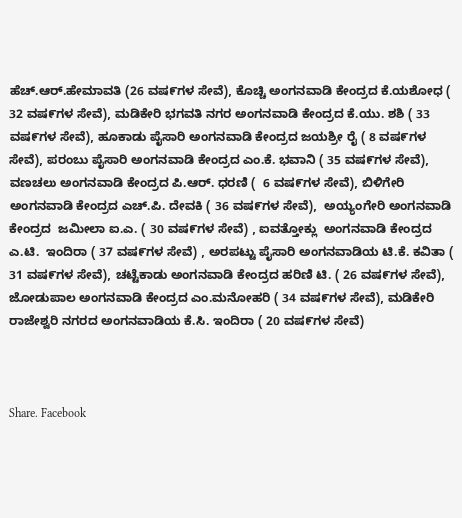ಹೆಚ್.ಆರ್.ಹೇಮಾವತಿ (26 ವಷ೯ಗಳ ಸೇವೆ), ಕೊಚ್ಚಿ ಅಂಗನವಾಡಿ ಕೇಂದ್ರದ ಕೆ.ಯಶೋಧ ( 32 ವಷ೯ಗಳ ಸೇವೆ), ಮಡಿಕೇರಿ ಭಗವತಿ ನಗರ ಅಂಗನವಾಡಿ ಕೇಂದ್ರದ ಕೆ.ಯು. ಶಶಿ ( 33 ವಷ೯ಗಳ ಸೇವೆ), ಹೂಕಾಡು ಪೈಸಾರಿ ಅಂಗನವಾಡಿ ಕೇಂದ್ರದ ಜಯಶ್ರೀ ರೈ ( 8 ವಷ೯ಗಳ ಸೇವೆ), ಪರಂಬು ಪೈಸಾರಿ ಅಂಗನವಾಡಿ ಕೇಂದ್ರದ ಎಂ.ಕೆ. ಭವಾನಿ ( 35 ವಷ೯ಗಳ ಸೇವೆ), ವಣಚಲು ಅಂಗನವಾಡಿ ಕೇಂದ್ರದ ಪಿ.ಆರ್. ಧರಣಿ (  6 ವಷ೯ಗಳ ಸೇವೆ), ಬಿಳಿಗೇರಿ ಅಂಗನವಾಡಿ ಕೇಂದ್ರದ ಎಚ್.ಪಿ. ದೇವಕಿ ( 36 ವಷ೯ಗಳ ಸೇವೆ),  ಅಯ್ಯಂಗೇರಿ ಅಂಗನವಾಡಿ ಕೇಂದ್ರದ  ಜಮೀಲಾ ಐ.ಎ. ( 30 ವಷ೯ಗಳ ಸೇವೆ) , ಐವತ್ತೋಕ್ಲು  ಅಂಗನವಾಡಿ ಕೇಂದ್ರದ ಎ.ಟಿ.  ಇಂದಿರಾ ( 37 ವಷ೯ಗಳ ಸೇವೆ) , ಅರಪಟ್ಟು ಪೈಸಾರಿ ಅಂಗನವಾಡಿಯ ಟಿ.ಕೆ. ಕವಿತಾ ( 31 ವಷ೯ಗಳ ಸೇವೆ), ಚಟ್ಟೆಕಾಡು ಅಂಗನವಾಡಿ ಕೇಂದ್ರದ ಹರಿಣಿ ಟಿ. ( 26 ವಷ೯ಗಳ ಸೇವೆ), ಜೋಡುಪಾಲ ಅಂಗನವಾಡಿ ಕೇಂದ್ರದ ಎಂ.ಮನೋಹರಿ ( 34 ವಷ೯ಗಳ ಸೇವೆ), ಮಡಿಕೇರಿ ರಾಜೇಶ್ವರಿ ನಗರದ ಅಂಗನವಾಡಿಯ ಕೆ.ಸಿ. ಇಂದಿರಾ ( 20 ವಷ೯ಗಳ ಸೇವೆ)



Share. Facebook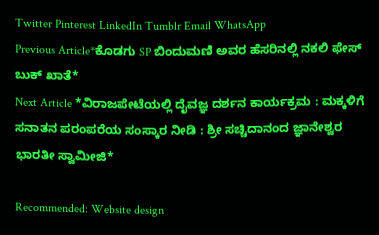Twitter Pinterest LinkedIn Tumblr Email WhatsApp
Previous Article*ಕೊಡಗು SP ಬಿಂದುಮಣಿ ಅವರ ಹೆಸರಿನಲ್ಲಿ ನಕಲಿ ಫೇಸ್‌ ಬುಕ್‌ ಖಾತೆ*
Next Article *ವಿರಾಜಪೇಟೆಯಲ್ಲಿ ದೈವಜ್ಞ ದರ್ಶನ ಕಾರ್ಯಕ್ರಮ : ಮಕ್ಕಳಿಗೆ ಸನಾತನ ಪರಂಪರೆಯ ಸಂಸ್ಕಾರ ನೀಡಿ : ಶ್ರೀ ಸಚ್ಚಿದಾನಂದ ಜ್ಞಾನೇಶ್ವರ ಭಾರತೀ ಸ್ವಾಮೀಜಿ*

Recommended: Website design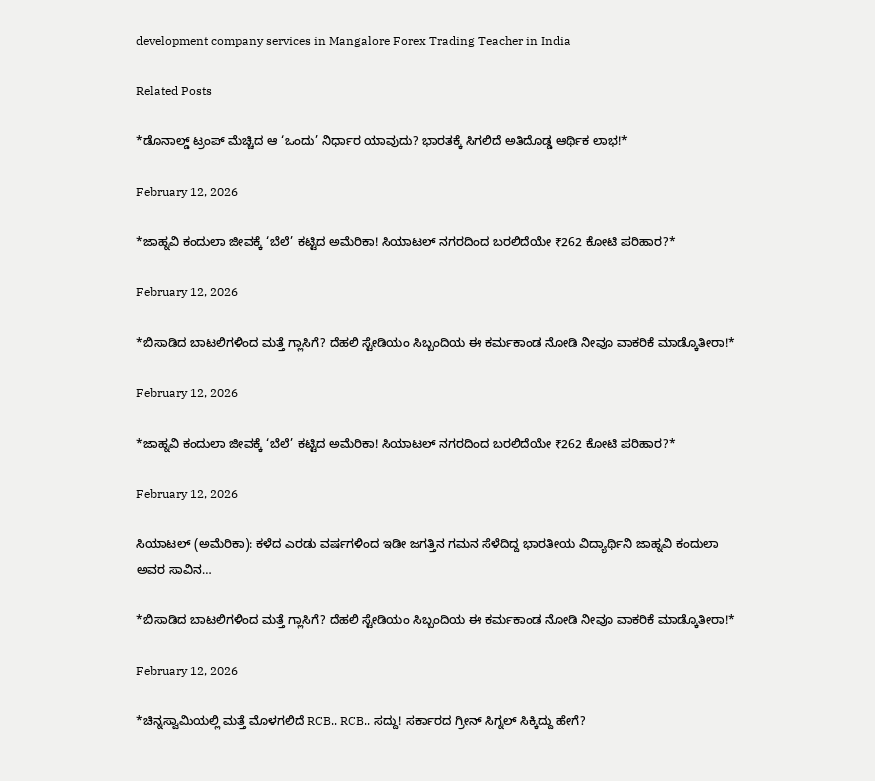development company services in Mangalore Forex Trading Teacher in India

Related Posts

*ಡೊನಾಲ್ಡ್ ಟ್ರಂಪ್ ಮೆಚ್ಚಿದ ಆ ‘ಒಂದು’ ನಿರ್ಧಾರ ಯಾವುದು? ಭಾರತಕ್ಕೆ ಸಿಗಲಿದೆ ಅತಿದೊಡ್ಡ ಆರ್ಥಿಕ ಲಾಭ!*

February 12, 2026

*ಜಾಹ್ನವಿ ಕಂದುಲಾ ಜೀವಕ್ಕೆ ‘ಬೆಲೆ’ ಕಟ್ಟಿದ ಅಮೆರಿಕಾ! ಸಿಯಾಟಲ್ ನಗರದಿಂದ ಬರಲಿದೆಯೇ ₹262 ಕೋಟಿ ಪರಿಹಾರ?*

February 12, 2026

*ಬಿಸಾಡಿದ ಬಾಟಲಿಗಳಿಂದ ಮತ್ತೆ ಗ್ಲಾಸಿಗೆ? ದೆಹಲಿ ಸ್ಟೇಡಿಯಂ ಸಿಬ್ಬಂದಿಯ ಈ ಕರ್ಮಕಾಂಡ ನೋಡಿ ನೀವೂ ವಾಕರಿಕೆ ಮಾಡ್ಕೊತೀರಾ!*

February 12, 2026

*ಜಾಹ್ನವಿ ಕಂದುಲಾ ಜೀವಕ್ಕೆ ‘ಬೆಲೆ’ ಕಟ್ಟಿದ ಅಮೆರಿಕಾ! ಸಿಯಾಟಲ್ ನಗರದಿಂದ ಬರಲಿದೆಯೇ ₹262 ಕೋಟಿ ಪರಿಹಾರ?*

February 12, 2026

ಸಿಯಾಟಲ್ (ಅಮೆರಿಕಾ): ಕಳೆದ ಎರಡು ವರ್ಷಗಳಿಂದ ಇಡೀ ಜಗತ್ತಿನ ಗಮನ ಸೆಳೆದಿದ್ದ ಭಾರತೀಯ ವಿದ್ಯಾರ್ಥಿನಿ ಜಾಹ್ನವಿ ಕಂದುಲಾ ಅವರ ಸಾವಿನ…

*ಬಿಸಾಡಿದ ಬಾಟಲಿಗಳಿಂದ ಮತ್ತೆ ಗ್ಲಾಸಿಗೆ? ದೆಹಲಿ ಸ್ಟೇಡಿಯಂ ಸಿಬ್ಬಂದಿಯ ಈ ಕರ್ಮಕಾಂಡ ನೋಡಿ ನೀವೂ ವಾಕರಿಕೆ ಮಾಡ್ಕೊತೀರಾ!*

February 12, 2026

*ಚಿನ್ನಸ್ವಾಮಿಯಲ್ಲಿ ಮತ್ತೆ ಮೊಳಗಲಿದೆ RCB.. RCB.. ಸದ್ದು! ಸರ್ಕಾರದ ಗ್ರೀನ್ ಸಿಗ್ನಲ್ ಸಿಕ್ಕಿದ್ದು ಹೇಗೆ?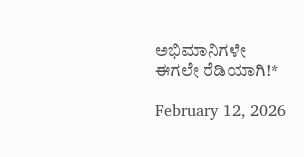ಅಭಿಮಾನಿಗಳೇ ಈಗಲೇ ರೆಡಿಯಾಗಿ!*

February 12, 2026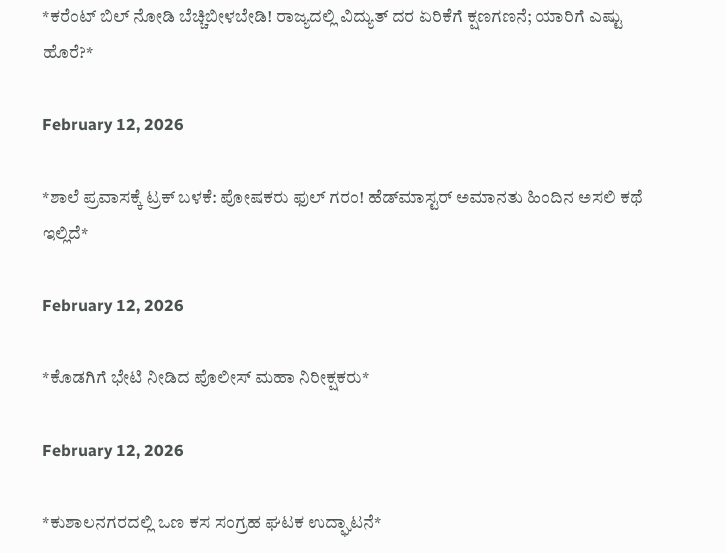*ಕರೆಂಟ್ ಬಿಲ್ ನೋಡಿ ಬೆಚ್ಚಿಬೀಳಬೇಡಿ! ರಾಜ್ಯದಲ್ಲಿ ವಿದ್ಯುತ್ ದರ ಏರಿಕೆಗೆ ಕ್ಷಣಗಣನೆ; ಯಾರಿಗೆ ಎಷ್ಟು ಹೊರೆ?*

February 12, 2026

*ಶಾಲೆ ಪ್ರವಾಸಕ್ಕೆ ಟ್ರಕ್ ಬಳಕೆ: ಪೋಷಕರು ಫುಲ್ ಗರಂ! ಹೆಡ್‌ಮಾಸ್ಟರ್ ಅಮಾನತು ಹಿಂದಿನ ಅಸಲಿ ಕಥೆ ಇಲ್ಲಿದೆ*

February 12, 2026

*ಕೊಡಗಿಗೆ ಭೇಟಿ ನೀಡಿದ ಪೊಲೀಸ್ ಮಹಾ ನಿರೀಕ್ಷಕರು*

February 12, 2026

*ಕುಶಾಲನಗರದಲ್ಲಿ ಒಣ ಕಸ ಸಂಗ್ರಹ ಘಟಕ ಉದ್ಘಾಟನೆ*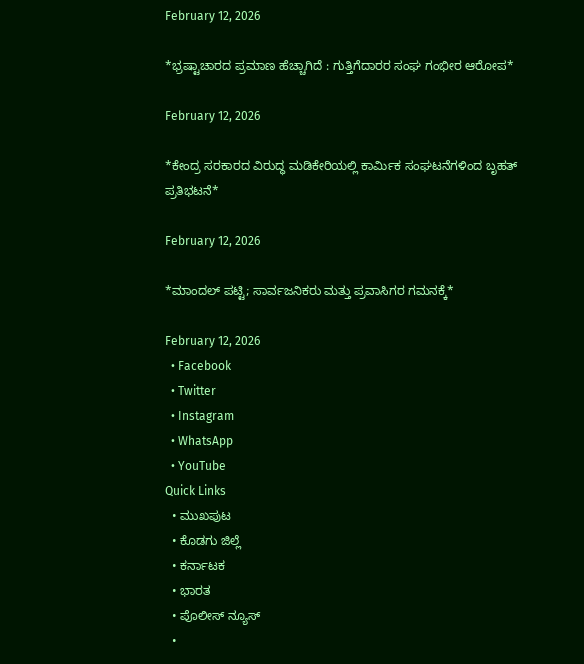February 12, 2026

*ಭ್ರಷ್ಟಾಚಾರದ ಪ್ರಮಾಣ ಹೆಚ್ಚಾಗಿದೆ : ಗುತ್ತಿಗೆದಾರರ ಸಂಘ ಗಂಭೀರ ಆರೋಪ*

February 12, 2026

*ಕೇಂದ್ರ ಸರಕಾರದ ವಿರುದ್ಧ ಮಡಿಕೇರಿಯಲ್ಲಿ ಕಾರ್ಮಿಕ ಸಂಘಟನೆಗಳಿಂದ ಬೃಹತ್ ಪ್ರತಿಭಟನೆ*

February 12, 2026

*ಮಾಂದಲ್ ಪಟ್ಟಿ; ಸಾರ್ವಜನಿಕರು ಮತ್ತು ಪ್ರವಾಸಿಗರ ಗಮನಕ್ಕೆ*

February 12, 2026
  • Facebook
  • Twitter
  • Instagram
  • WhatsApp
  • YouTube
Quick Links
  • ಮುಖಪುಟ
  • ಕೊಡಗು ಜಿಲ್ಲೆ
  • ಕರ್ನಾಟಕ
  • ಭಾರತ
  • ಪೊಲೀಸ್ ನ್ಯೂಸ್
  •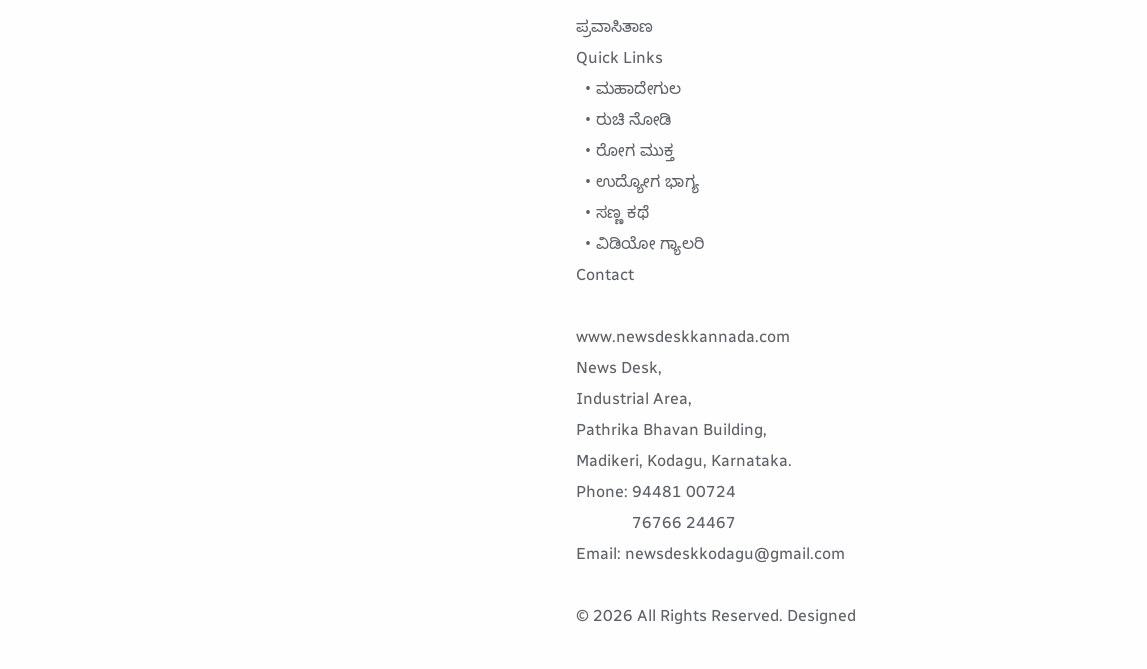ಪ್ರವಾಸಿತಾಣ
Quick Links
  • ಮಹಾದೇಗುಲ
  • ರುಚಿ ನೋಡಿ
  • ರೋಗ ಮುಕ್ತ
  • ಉದ್ಯೋಗ ಭಾಗ್ಯ
  • ಸಣ್ಣ ಕಥೆ
  • ವಿಡಿಯೋ ಗ್ಯಾಲರಿ
Contact

www.newsdeskkannada.com
News Desk,
Industrial Area,
Pathrika Bhavan Building,
Madikeri, Kodagu, Karnataka.
Phone: 94481 00724
              76766 24467
Email: newsdeskkodagu@gmail.com

© 2026 All Rights Reserved. Designed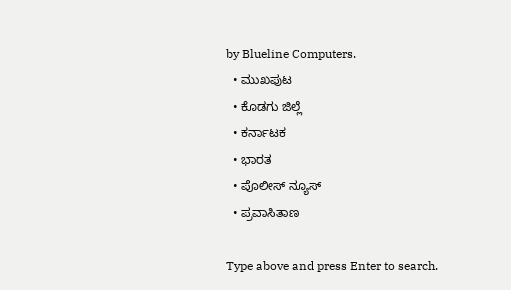by Blueline Computers.
  • ಮುಖಪುಟ
  • ಕೊಡಗು ಜಿಲ್ಲೆ
  • ಕರ್ನಾಟಕ
  • ಭಾರತ
  • ಪೊಲೀಸ್ ನ್ಯೂಸ್
  • ಪ್ರವಾಸಿತಾಣ

Type above and press Enter to search.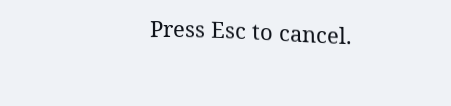Press Esc to cancel.